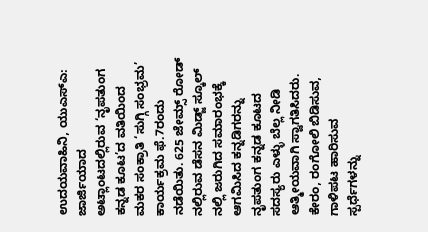ಉದಯವಾಹಿನಿ, ಯುಎಸ್ಎ: ಜಾರ್ಜಿಯಾದ ಅಟ್ಲಾಂಟದಲ್ಲಿರುವ ‘ನೃಪತುಂಗ ಕನ್ನಡ ಕೂಟ’ದ ವತಿಯಿಂದ ಮಕರ ಸಂಕ್ರಾತಿ ‘ಸುಗ್ಗಿ ಸಂಭ್ರಮ’ ಕಾರ್ಯಕ್ರಮ ಫೆ.7ರಂದು ನಡೆಯಿತು. 625 ಜೇಮ್ಸ್ ರೋಡ್ ನಲ್ಲಿರುವ ಡೆಸನ ಮಿಡ್ಜ್ ಸ್ಕೂಲ್ ನಲ್ಲಿ ಜರುಗಿದ ಸಮಾರಂಭಕ್ಕೆ ಆಗಮಿಸಿದ ಕನ್ನಡಿಗರನ್ನು ನೃಪತುಂಗ ಕನ್ನಡ ಕೂಟದ ಸದಸ್ಯರು ಎಳ್ಳು ಬೆಲ್ಲ ನೀಡಿ ಆತ್ಮೀಯವಾಗಿ ಸ್ವಾಗತಿಸಿದರು. ಕೇರಂ, ರಂಗೋಲಿ ಬಿಡಿಸುವ, ಗಾಳಿಪಟ ಹಾರಿಸುವ ಸ್ಪರ್ಧೆಗಳನ್ನು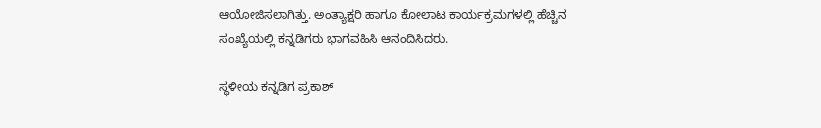ಆಯೋಜಿಸಲಾಗಿತ್ತು. ಅಂತ್ಯಾಕ್ಷರಿ ಹಾಗೂ ಕೋಲಾಟ ಕಾರ್ಯಕ್ರಮಗಳಲ್ಲಿ ಹೆಚ್ಚಿನ ಸಂಖ್ಯೆಯಲ್ಲಿ ಕನ್ನಡಿಗರು ಭಾಗವಹಿಸಿ ಆನಂದಿಸಿದರು.

ಸ್ಥಳೀಯ ಕನ್ನಡಿಗ ಪ್ರಕಾಶ್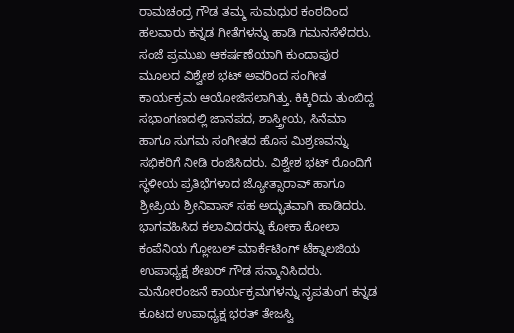ರಾಮಚಂದ್ರ ಗೌಡ ತಮ್ಮ ಸುಮಧುರ ಕಂಠದಿಂದ ಹಲವಾರು ಕನ್ನಡ ಗೀತೆಗಳನ್ನು ಹಾಡಿ ಗಮನಸೆಳೆದರು.
ಸಂಜೆ ಪ್ರಮುಖ ಆಕರ್ಷಣೆಯಾಗಿ ಕುಂದಾಪುರ ಮೂಲದ ವಿಶ್ವೇಶ ಭಟ್ ಅವರಿಂದ ಸಂಗೀತ ಕಾರ್ಯಕ್ರಮ ಆಯೋಜಿಸಲಾಗಿತ್ತು. ಕಿಕ್ಕಿರಿದು ತುಂಬಿದ್ದ ಸಭಾಂಗಣದಲ್ಲಿ ಜಾನಪದ, ಶಾಸ್ತ್ರೀಯ, ಸಿನೆಮಾ ಹಾಗೂ ಸುಗಮ ಸಂಗೀತದ ಹೊಸ ಮಿಶ್ರಣವನ್ನು ಸಭಿಕರಿಗೆ ನೀಡಿ ರಂಜಿಸಿದರು. ವಿಶ್ವೇಶ ಭಟ್ ರೊಂದಿಗೆ ಸ್ಥಳೀಯ ಪ್ರತಿಭೆಗಳಾದ ಜ್ಯೋತ್ಸಾರಾವ್ ಹಾಗೂ ಶ್ರೀಪ್ರಿಯ ಶ್ರೀನಿವಾಸ್ ಸಹ ಅದ್ಭುತವಾಗಿ ಹಾಡಿದರು.
ಭಾಗವಹಿಸಿದ ಕಲಾವಿದರನ್ನು ಕೋಕಾ ಕೋಲಾ ಕಂಪೆನಿಯ ಗ್ಲೋಬಲ್ ಮಾರ್ಕೆಟಿಂಗ್ ಟೆಕ್ನಾಲಜಿಯ ಉಪಾಧ್ಯಕ್ಷ ಶೇಖ‌ರ್ ಗೌಡ ಸನ್ಮಾನಿಸಿದರು.
ಮನೋರಂಜನೆ ಕಾರ್ಯಕ್ರಮಗಳನ್ನು ನೃಪತುಂಗ ಕನ್ನಡ ಕೂಟದ ಉಪಾಧ್ಯಕ್ಷ ಭರತ್ ತೇಜಸ್ವಿ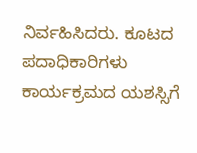ನಿರ್ವಹಿಸಿದರು. ಕೂಟದ ಪದಾಧಿಕಾರಿಗಳು ಕಾರ್ಯಕ್ರಮದ ಯಶಸ್ಸಿಗೆ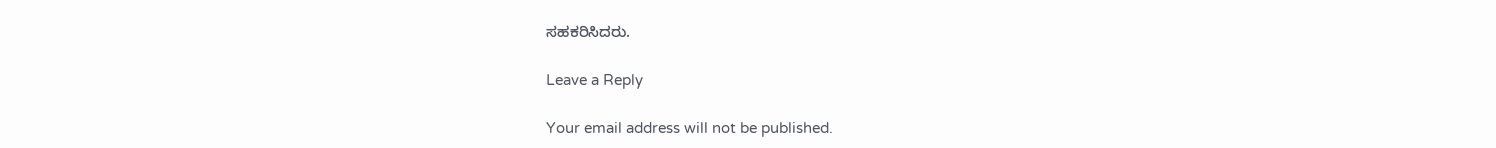ಸಹಕರಿಸಿದರು.

Leave a Reply

Your email address will not be published.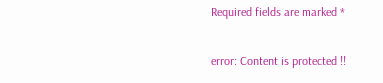Required fields are marked *

error: Content is protected !!